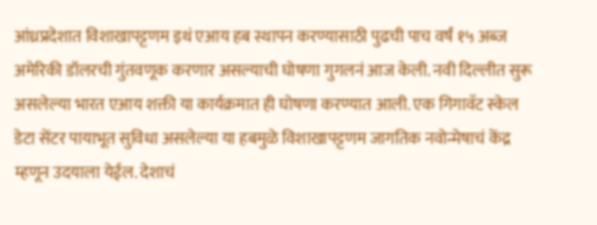आंध्रप्रदेशात विशाखापट्टणम इथं एआय हब स्थापन करण्यासाठी पुढची पाच वर्षं १५ अब्ज अमेरिकी डॉलरची गुंतवणूक करणार असल्याची घोषणा गुगलनं आज केली. नवी दिल्लीत सुरू असलेल्या भारत एआय शक्ती या कार्यक्रमात ही घोषणा करण्यात आली. एक गिगावॅट स्केल डेटा सेंटर पायाभूत सुविधा असलेल्या या हबमुळे विशाखापट्टणम जागतिक नवोन्मेषाचं केंद्र म्हणून उदयाला येईल. देशाचं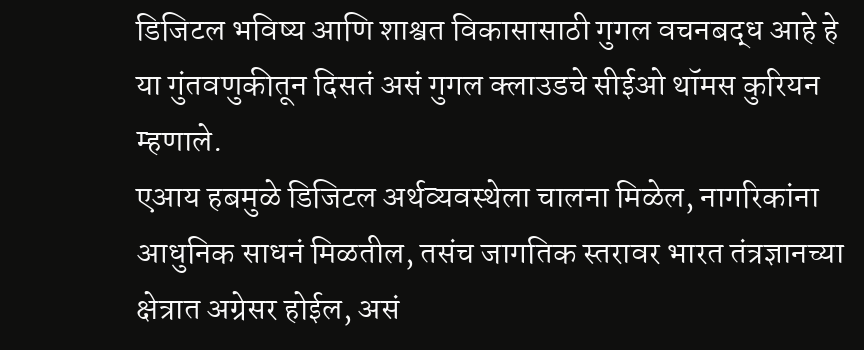डिजिटल भविष्य आणि शाश्वत विकासासाठी गुगल वचनबद्ध आहे हे या गुंतवणुकीतून दिसतं असं गुगल क्लाउडचे सीईओ थॉमस कुरियन म्हणाले.
एआय हबमुळे डिजिटल अर्थव्यवस्थेला चालना मिळेल, नागरिकांना आधुनिक साधनं मिळतील, तसंच जागतिक स्तरावर भारत तंत्रज्ञानच्या क्षेत्रात अग्रेसर होईल, असं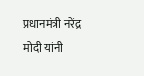प्रधानमंत्री नरेंद्र मोदी यांनी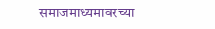समाजमाध्यमावरच्या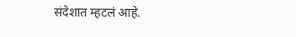संदेशात म्हटलं आहे.